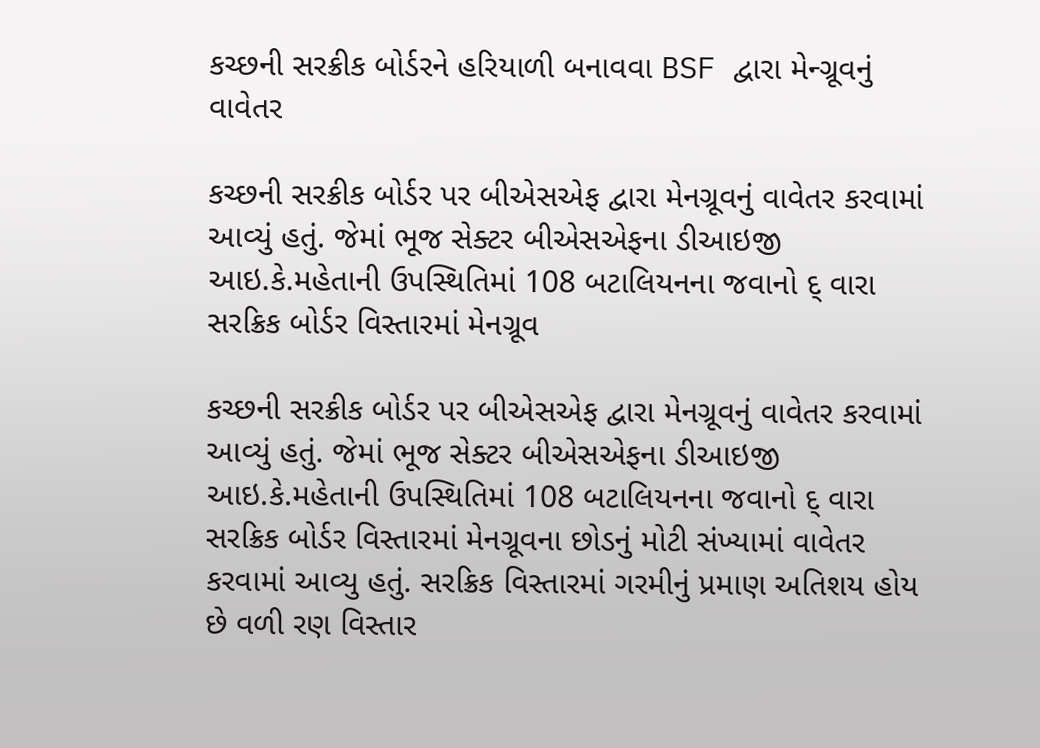કચ્છની સરક્રીક બોર્ડરને હરિયાળી બનાવવા BSF દ્વારા મેન્ગ્રૂવનું વાવેતર

કચ્છની સરક્રીક બોર્ડર પર બીએસએફ દ્વારા મેનગ્રૂવનું વાવેતર કરવામાં આવ્યું હતું. જેમાં ભૂજ સેક્ટર બીએસએફના ડીઆઇજી આઇ.કે.મહેતાની ઉપસ્થિતિમાં 108 બટાલિયનના જવાનો દ્ વારા સરક્રિક બોર્ડર વિસ્તારમાં મેનગ્રૂવ

કચ્છની સરક્રીક બોર્ડર પર બીએસએફ દ્વારા મેનગ્રૂવનું વાવેતર કરવામાં આવ્યું હતું. જેમાં ભૂજ સેક્ટર બીએસએફના ડીઆઇજી આઇ.કે.મહેતાની ઉપસ્થિતિમાં 108 બટાલિયનના જવાનો દ્ વારા સરક્રિક બોર્ડર વિસ્તારમાં મેનગ્રૂવના છોડનું મોટી સંખ્યામાં વાવેતર કરવામાં આવ્યુ હતું. સરક્રિક વિસ્તારમાં ગરમીનું પ્રમાણ અતિશય હોય છે વળી રણ વિસ્તાર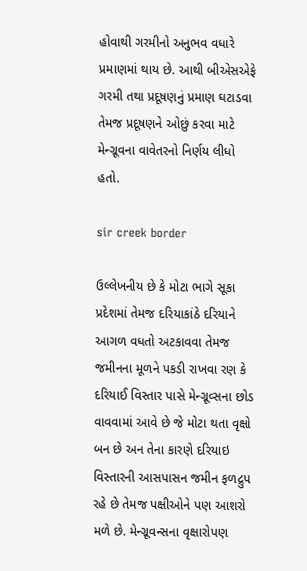હોવાથી ગરમીનો અનુભવ વધારે પ્રમાણમાં થાય છે. આથી બીએસએફે ગરમી તથા પ્રદૂષણનું પ્રમાણ ઘટાડવા તેમજ પ્રદૂષણને ઓછું કરવા માટે મેન્ગ્રૂવના વાવેતરનો નિર્ણય લીધો હતો.

sir creek border

ઉલ્લેખનીય છે કે મોટા ભાગે સૂકા પ્રદેશમાં તેમજ દરિયાકાંઠે દરિયાને આગળ વધતો અટકાવવા તેમજ જમીનના મૂળને પકડી રાખવા રણ કે દરિયાઈ વિસ્તાર પાસે મેન્ગ્રૂવ્સના છોડ વાવવામાં આવે છે જે મોટા થતા વૃક્ષો બન છે અન તેના કારણે દરિયાઇ વિસ્તારની આસપાસન જમીન ફળદ્રુપ રહે છે તેમજ પક્ષીઓને પણ આશરો મળે છે. મેન્ગ્રૂવન્સના વૃક્ષારોપણ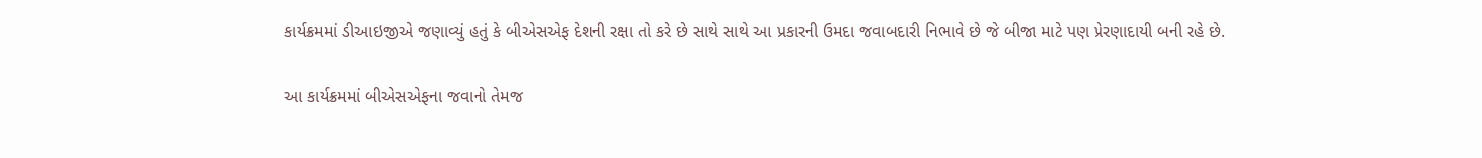કાર્યક્રમમાં ડીઆઇજીએ જણાવ્યું હતું કે બીએસએફ દેશની રક્ષા તો કરે છે સાથે સાથે આ પ્રકારની ઉમદા જવાબદારી નિભાવે છે જે બીજા માટે પણ પ્રેરણાદાયી બની રહે છે.

આ કાર્યક્રમમાં બીએસએફના જવાનો તેમજ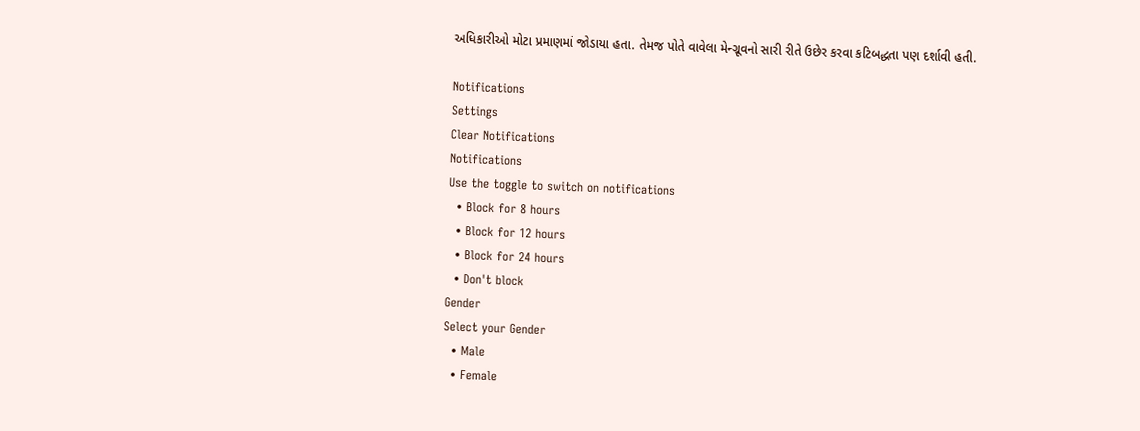અધિકારીઓ મોટા પ્રમાણમાં જોડાયા હતા. તેમજ પોતે વાવેલા મેન્ગ્રૂવનો સારી રીતે ઉછેર કરવા કટિબદ્ધતા પણ દર્શાવી હતી.

Notifications
Settings
Clear Notifications
Notifications
Use the toggle to switch on notifications
  • Block for 8 hours
  • Block for 12 hours
  • Block for 24 hours
  • Don't block
Gender
Select your Gender
  • Male
  • Female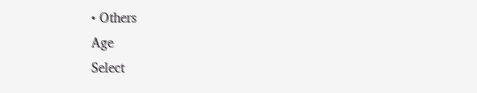• Others
Age
Select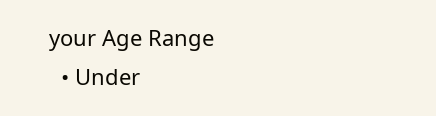your Age Range
  • Under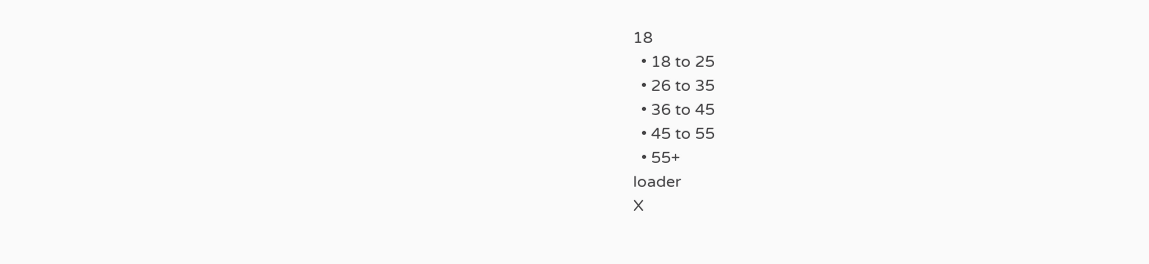18
  • 18 to 25
  • 26 to 35
  • 36 to 45
  • 45 to 55
  • 55+
loader
X